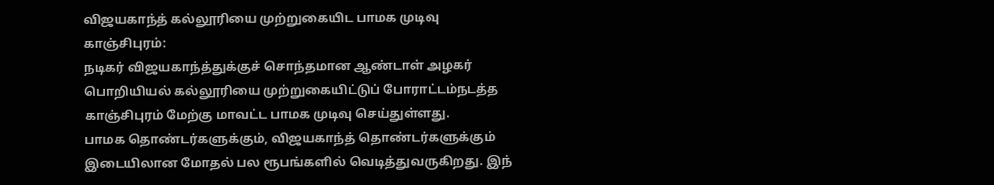விஜயகாந்த் கல்லூரியை முற்றுகையிட பாமக முடிவு
காஞ்சிபுரம்:
நடிகர் விஜயகாந்த்துக்குச் சொந்தமான ஆண்டாள் அழகர் பொறியியல் கல்லூரியை முற்றுகையிட்டுப் போராட்டம்நடத்த காஞ்சிபுரம் மேற்கு மாவட்ட பாமக முடிவு செய்துள்ளது.
பாமக தொண்டர்களுக்கும், விஜயகாந்த் தொண்டர்களுக்கும் இடையிலான மோதல் பல ரூபங்களில் வெடித்துவருகிறது. இந்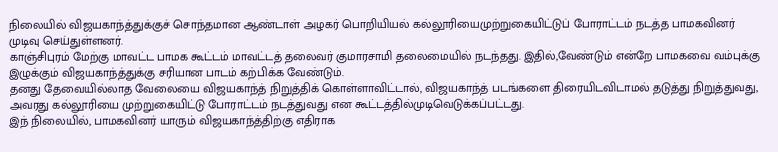நிலையில் விஜயகாந்த்துக்குச் சொந்தமான ஆண்டாள் அழகர் பொறியியல் கல்லூரியைமுற்றுகையிட்டுப் போராட்டம் நடத்த பாமகவினர் முடிவு செய்துள்ளனர்.
காஞ்சிபுரம் மேற்கு மாவட்ட பாமக கூட்டம் மாவட்டத் தலைவர் குமாரசாமி தலைமையில் நடந்தது. இதில்,வேண்டும் என்றே பாமகவை வம்புக்கு இழுக்கும் விஜயகாந்த்துக்கு சரியான பாடம் கற்பிக்க வேண்டும்.
தனது தேவையில்லாத வேலையை விஜயகாந்த் நிறுத்திக் கொள்ளாவிட்டால், விஜயகாந்த் படங்களை திரையிடவிடாமல் தடுத்து நிறுத்துவது, அவரது கல்லூரியை முற்றுகையிட்டு போராட்டம் நடத்துவது என கூட்டத்தில்முடிவெடுக்கப்பட்டது.
இந் நிலையில், பாமகவினர் யாரும் விஜயகாந்த்திற்கு எதிராக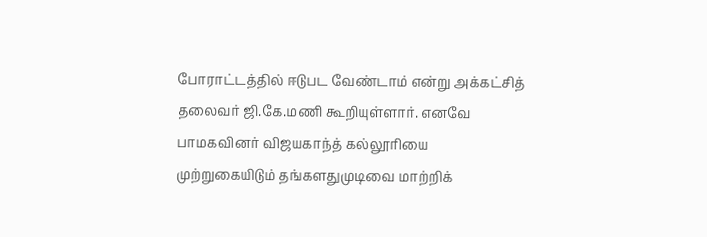போராட்டத்தில் ஈடுபட வேண்டாம் என்று அக்கட்சித் தலைவர் ஜி.கே.மணி கூறியுள்ளார். எனவே பாமகவினர் விஜயகாந்த் கல்லூரியை முற்றுகையிடும் தங்களதுமுடிவை மாற்றிக்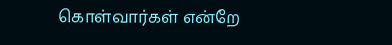கொள்வார்கள் என்றே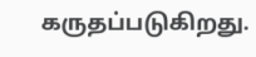கருதப்படுகிறது.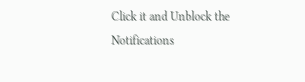Click it and Unblock the Notifications